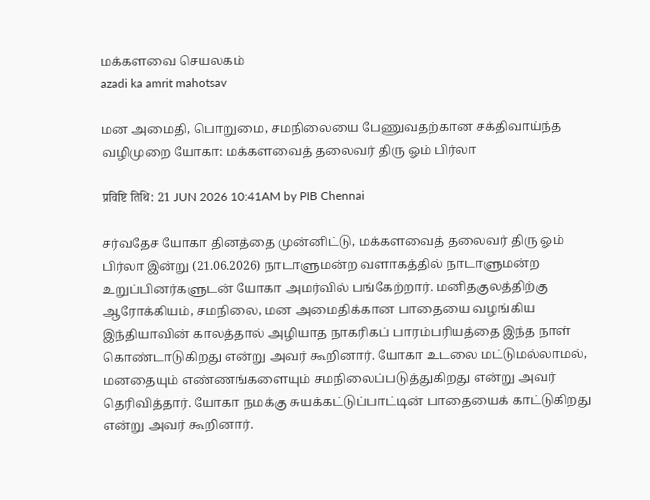மக்களவை செயலகம்
azadi ka amrit mahotsav

மன அமைதி, பொறுமை, சமநிலையை பேணுவதற்கான சக்திவாய்ந்த வழிமுறை யோகா: மக்களவைத் தலைவர் திரு ஓம் பிர்லா

प्रविष्टि तिथि: 21 JUN 2026 10:41AM by PIB Chennai

சர்வதேச யோகா தினத்தை முன்னிட்டு, மக்களவைத் தலைவர் திரு ஓம் பிர்லா இன்று (21.06.2026) நாடாளுமன்ற வளாகத்தில் நாடாளுமன்ற உறுப்பினர்களுடன் யோகா அமர்வில் பங்கேற்றார். மனிதகுலத்திற்கு ஆரோக்கியம், சமநிலை, மன அமைதிக்கான பாதையை வழங்கிய இந்தியாவின் காலத்தால் அழியாத நாகரிகப் பாரம்பரியத்தை இந்த நாள் கொண்டாடுகிறது என்று அவர் கூறினார். யோகா உடலை மட்டுமல்லாமல், மனதையும் எண்ணங்களையும் சமநிலைப்படுத்துகிறது என்று அவர் தெரிவித்தார். யோகா நமக்கு சுயக்கட்டுப்பாட்டின் பாதையைக் காட்டுகிறது என்று அவர் கூறினார்.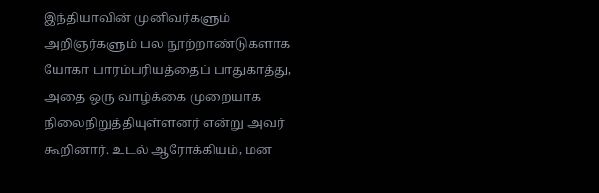இந்தியாவின் முனிவர்களும் அறிஞர்களும் பல நூற்றாண்டுகளாக யோகா பாரம்பரியத்தைப் பாதுகாத்து, அதை ஒரு வாழ்க்கை முறையாக நிலைநிறுத்தியுள்ளனர் என்று அவர் கூறினார். உடல் ஆரோக்கியம், மன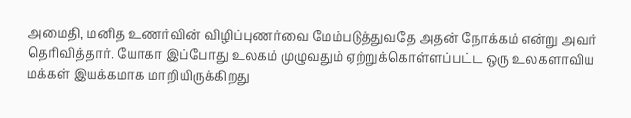அமைதி, மனித உணர்வின் விழிப்புணர்வை மேம்படுத்துவதே அதன் நோக்கம் என்று அவர் தெரிவித்தார். யோகா இப்போது உலகம் முழுவதும் ஏற்றுக்கொள்ளப்பட்ட ஒரு உலகளாவிய மக்கள் இயக்கமாக மாறியிருக்கிறது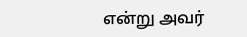என்று அவர்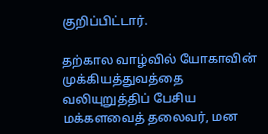குறிப்பிட்டார்.

தற்கால வாழ்வில் யோகாவின் முக்கியத்துவத்தை வலியுறுத்திப் பேசிய மக்களவைத் தலைவர், மன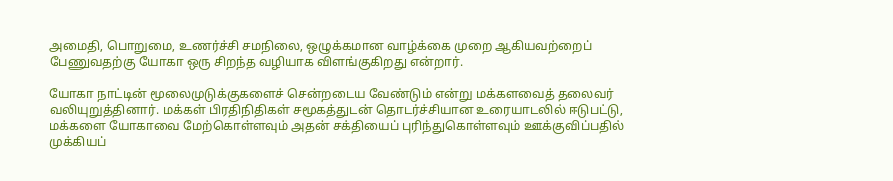அமைதி, பொறுமை, உணர்ச்சி சமநிலை, ஒழுக்கமான வாழ்க்கை முறை ஆகியவற்றைப் பேணுவதற்கு யோகா ஒரு சிறந்த வழியாக விளங்குகிறது என்றார்.

யோகா நாட்டின் மூலைமுடுக்குகளைச் சென்றடைய வேண்டும் என்று மக்களவைத் தலைவர் வலியுறுத்தினார். மக்கள் பிரதிநிதிகள் சமூகத்துடன் தொடர்ச்சியான உரையாடலில் ஈடுபட்டு, மக்களை யோகாவை மேற்கொள்ளவும் அதன் சக்தியைப் புரிந்துகொள்ளவும் ஊக்குவிப்பதில் முக்கியப்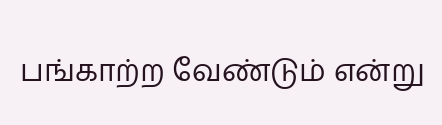பங்காற்ற வேண்டும் என்று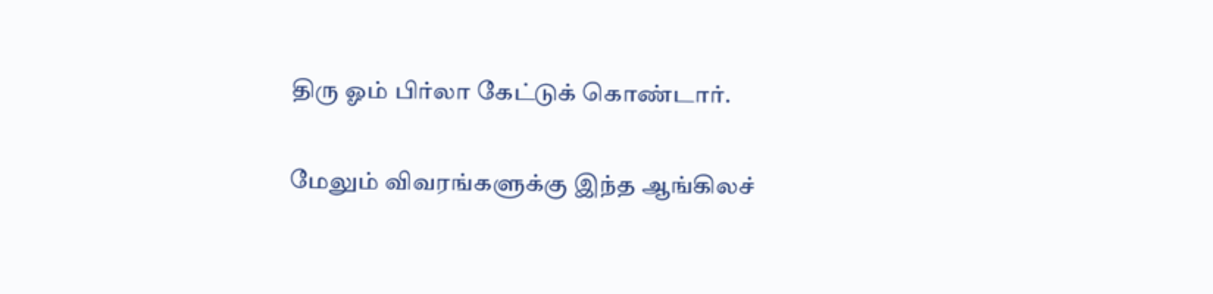திரு ஓம் பிர்லா கேட்டுக் கொண்டார்.

மேலும் விவரங்களுக்கு இந்த ஆங்கிலச்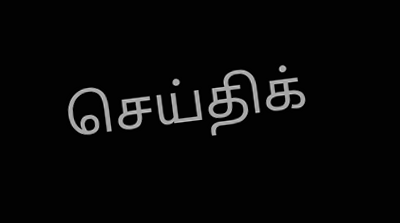செய்திக்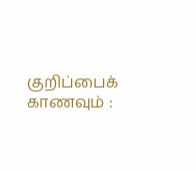குறிப்பைக் காணவும் :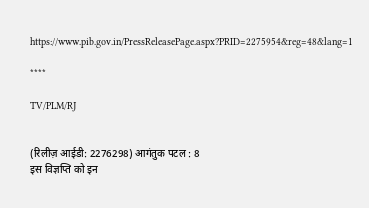https://www.pib.gov.in/PressReleasePage.aspx?PRID=2275954&reg=48&lang=1

****

TV/PLM/RJ


(रिलीज़ आईडी: 2276298) आगंतुक पटल : 8
इस विज्ञप्ति को इन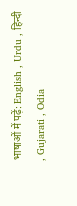भाषाओं में पढ़ें: English , Urdu , हिन्दी , Gujarati , Odia